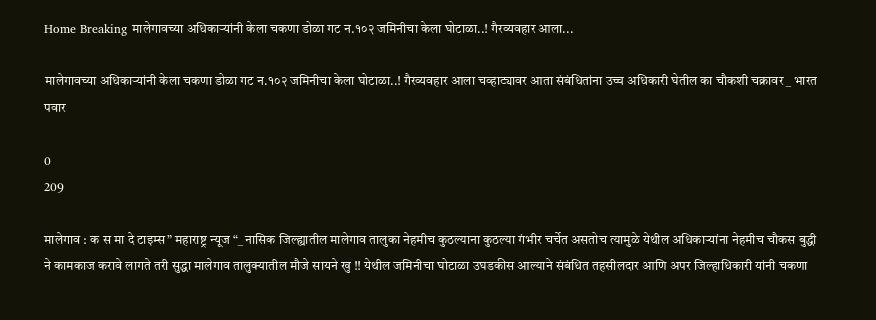Home Breaking मालेगावच्या अधिकाऱ्यांनी केला चकणा डोळा गट न.१०२ जमिनीचा केला घोटाळा..! गैरव्यवहार आला...

मालेगावच्या अधिकाऱ्यांनी केला चकणा डोळा गट न.१०२ जमिनीचा केला घोटाळा..! गैरव्यवहार आला चव्हाट्यावर आता संबंधितांना उच्च अधिकारी घेतील का चौकशी चक्रावर _ भारत पवार

0
209

मालेगाव : क स मा दे टाइम्स” महाराष्ट्र न्यूज “_ नासिक जिल्ह्यातील मालेगाव तालुका नेहमीच कुठल्याना कुठल्या गंभीर चर्चेत असतोच त्यामुळे येथील अधिकाऱ्यांना नेहमीच चौकस बुद्धी ने कामकाज करावे लागते तरी सुद्धा मालेगाव तालुक्यातील मौजे सायने खु !! येथील जमिनीचा घोटाळा उघडकीस आल्याने संबंधित तहसीलदार आणि अपर जिल्हाधिकारी यांनी चकणा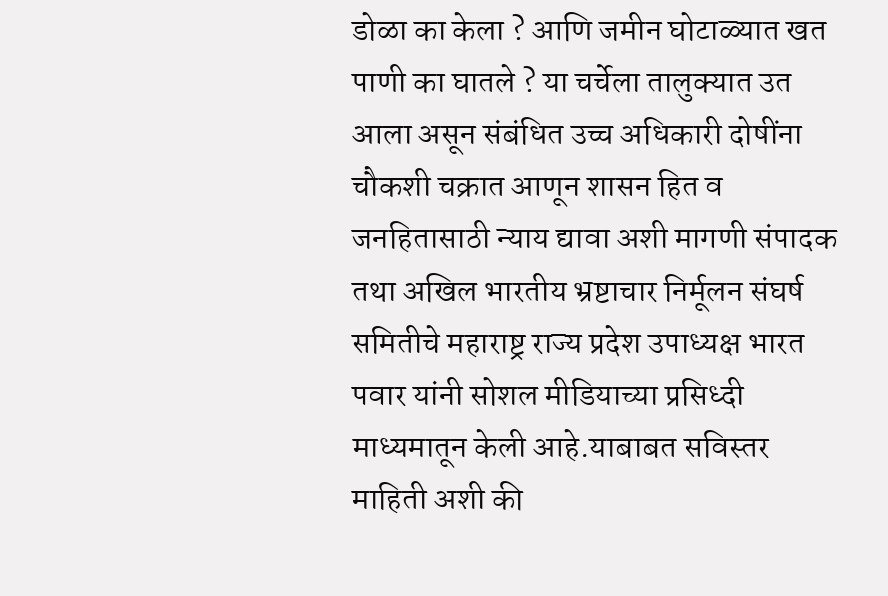डोळा का केला ? आणि जमीन घोटाळ्यात खत पाणी का घातले ? या चर्चेला तालुक्यात उत आला असून संबंधित उच्च अधिकारी दोषींना चौकशी चक्रात आणून शासन हित व जनहितासाठी न्याय द्यावा अशी मागणी संपादक तथा अखिल भारतीय भ्रष्टाचार निर्मूलन संघर्ष समितीचे महाराष्ट्र राज्य प्रदेश उपाध्यक्ष भारत पवार यांनी सोशल मीडियाच्या प्रसिध्दी माध्यमातून केली आहे.याबाबत सविस्तर माहिती अशी की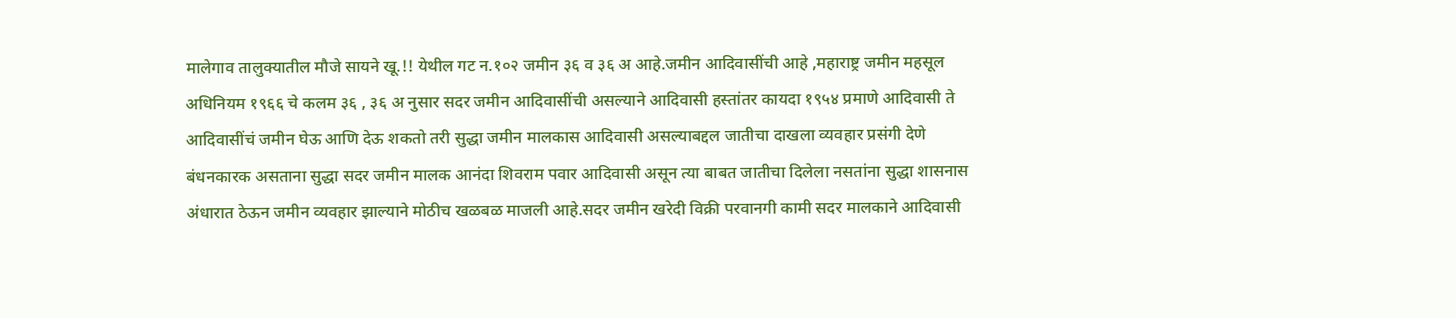मालेगाव तालुक्यातील मौजे सायने खू.!! येथील गट न.१०२ जमीन ३६ व ३६ अ आहे.जमीन आदिवासींची आहे ,महाराष्ट्र जमीन महसूल अधिनियम १९६६ चे कलम ३६ , ३६ अ नुसार सदर जमीन आदिवासींची असल्याने आदिवासी हस्तांतर कायदा १९५४ प्रमाणे आदिवासी ते आदिवासींचं जमीन घेऊ आणि देऊ शकतो तरी सुद्धा जमीन मालकास आदिवासी असल्याबद्दल जातीचा दाखला व्यवहार प्रसंगी देणे बंधनकारक असताना सुद्धा सदर जमीन मालक आनंदा शिवराम पवार आदिवासी असून त्या बाबत जातीचा दिलेला नसतांना सुद्धा शासनास अंधारात ठेऊन जमीन व्यवहार झाल्याने मोठीच खळबळ माजली आहे.सदर जमीन खरेदी विक्री परवानगी कामी सदर मालकाने आदिवासी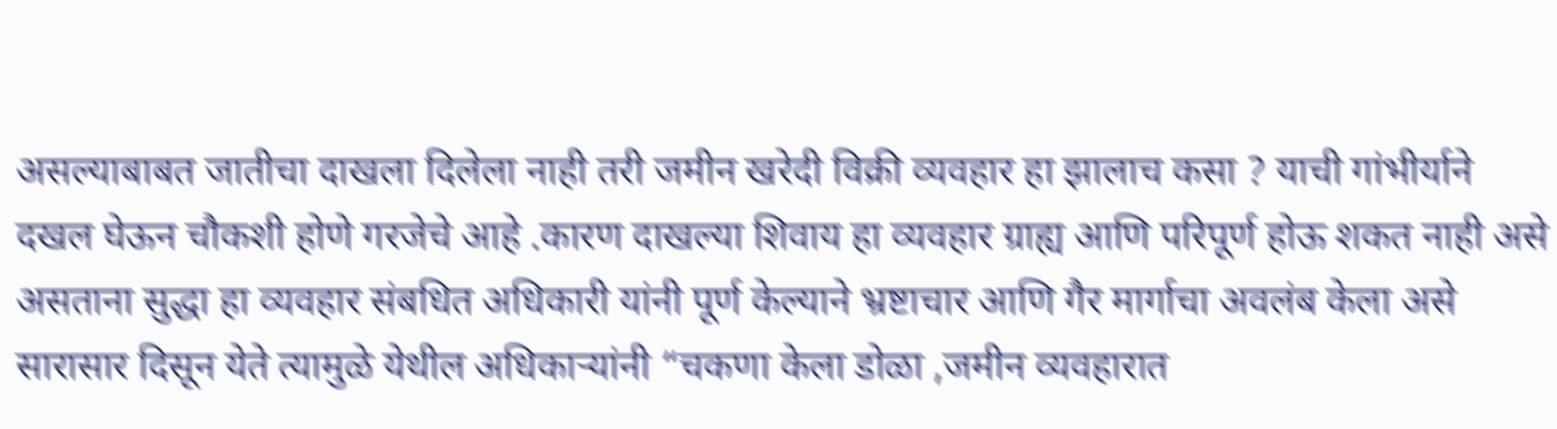असल्याबाबत जातीचा दाखला दिलेला नाही तरी जमीन खरेदी विक्री व्यवहार हा झालाच कसा ? याची गांभीर्याने दखल घेऊन चौकशी होणे गरजेचे आहे .कारण दाखल्या शिवाय हा व्यवहार ग्राह्य आणि परिपूर्ण होऊ शकत नाही असे असताना सुद्धा हा व्यवहार संबधित अधिकारी यांनी पूर्ण केल्याने भ्रष्टाचार आणि गैर मार्गाचा अवलंब केला असे सारासार दिसून येते त्यामुळे येथील अधिकाऱ्यांनी “चकणा केला डोळा ,जमीन व्यवहारात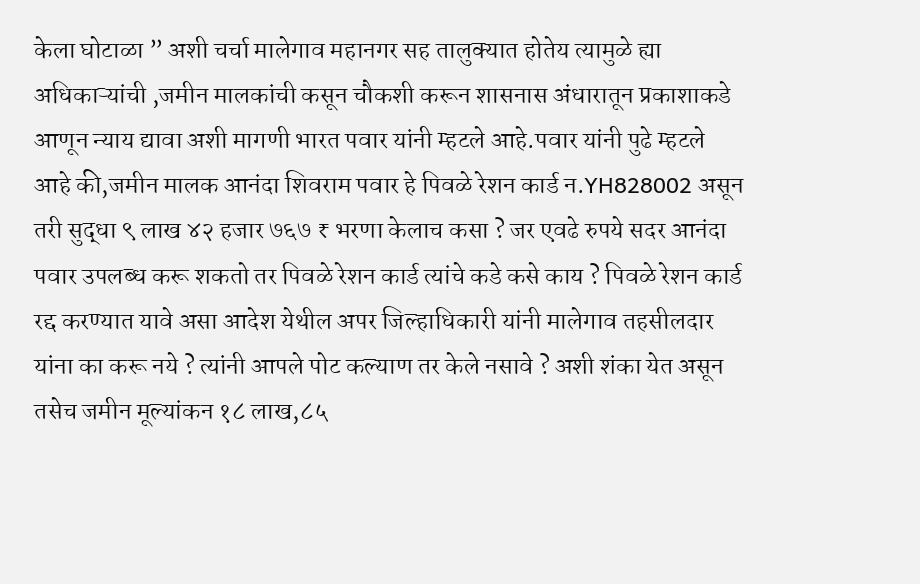केला घोटाळा ” अशी चर्चा मालेगाव महानगर सह तालुक्यात होतेय त्यामुळे ह्या अधिकाऱ्यांची ,जमीन मालकांची कसून चौकशी करून शासनास अंधारातून प्रकाशाकडे आणून न्याय द्यावा अशी मागणी भारत पवार यांनी म्हटले आहे.पवार यांनी पुढे म्हटले आहे की,जमीन मालक आनंदा शिवराम पवार हे पिवळे रेशन कार्ड न.YH828002 असून तरी सुद्धा ९ लाख ४२ हजार ७६७ ₹ भरणा केलाच कसा ? जर एवढे रुपये सदर आनंदा पवार उपलब्ध करू शकतो तर पिवळे रेशन कार्ड त्यांचे कडे कसे काय ? पिवळे रेशन कार्ड रद्द करण्यात यावे असा आदेश येथील अपर जिल्हाधिकारी यांनी मालेगाव तहसीलदार यांना का करू नये ? त्यांनी आपले पोट कल्याण तर केले नसावे ? अशी शंका येत असून तसेच जमीन मूल्यांकन १८ लाख,८५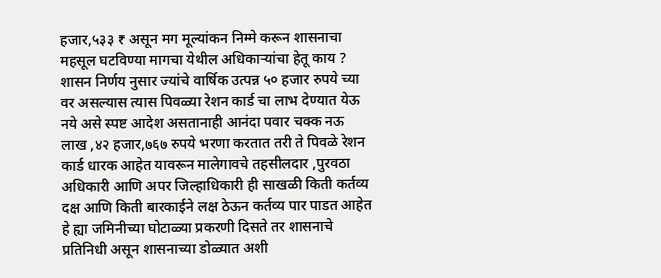हजार,५३३ ₹ असून मग मूल्यांकन निम्मे करून शासनाचा महसूल घटविण्या मागचा येथील अधिकाऱ्यांचा हेतू काय ? शासन निर्णय नुसार ज्यांचे वार्षिक उत्पन्न ५० हजार रुपये च्या वर असल्यास त्यास पिवळ्या रेशन कार्ड चा लाभ देण्यात येऊ नये असे स्पष्ट आदेश असतानाही आनंदा पवार चक्क नऊ लाख ,४२ हजार,७६७ रुपये भरणा करतात तरी ते पिवळे रेशन कार्ड धारक आहेत यावरून मालेगावचे तहसीलदार ,पुरवठा अधिकारी आणि अपर जिल्हाधिकारी ही साखळी किती कर्तव्य दक्ष आणि किती बारकाईने लक्ष ठेऊन कर्तव्य पार पाडत आहेत हे ह्या जमिनीच्या घोटाळ्या प्रकरणी दिसते तर शासनाचे प्रतिनिधी असून शासनाच्या डोळ्यात अशी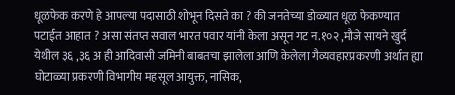धूळफेक करणे हे आपल्या पदासाठी शोभून दिसते का ? की जनतेच्या डोळ्यात धूळ फेकण्यात पटाईत आहात ? असा संतप्त सवाल भारत पवार यांनी केला असून गट न.१०२ ,मौजे सायने खुर्द येथील ३६ ,३६ अ ही आदिवासी जमिनी बाबतचा झालेला आणि केलेला गैव्यवहारप्रकरणी अर्थात ह्या घोटाळ्या प्रकरणी विभागीय महसूल आयुक्त, नासिक,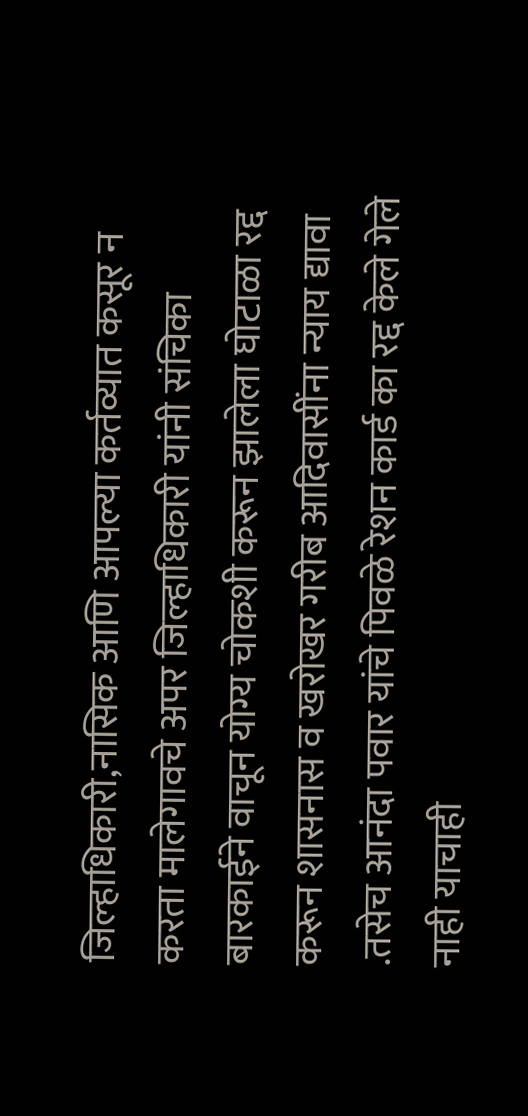जिल्हाधिकारी,नासिक आणि आपल्या कर्तव्यात कसूर न करता मालेगावचे अपर जिल्हाधिकारी यांनी संचिका बारकाईने वाचून योग्य चोकशी करून झालेला घोटाळा रद्द करून शासनास व खरोखर गरीब आदिवासींना न्याय द्यावा .तसेच आनंदा पवार यांचे पिवळे रेशन कार्ड का रद्द केले गेले नाही याचाही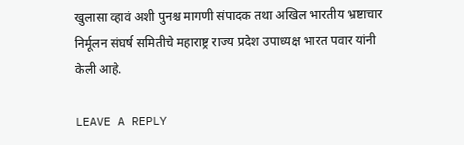खुलासा व्हावं अशी पुनश्च मागणी संपादक तथा अखिल भारतीय भ्रष्टाचार निर्मूलन संघर्ष समितीचे महाराष्ट्र राज्य प्रदेश उपाध्यक्ष भारत पवार यांनी केली आहे.

LEAVE A REPLY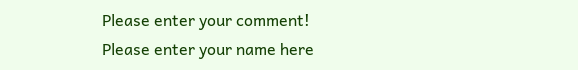Please enter your comment!
Please enter your name here